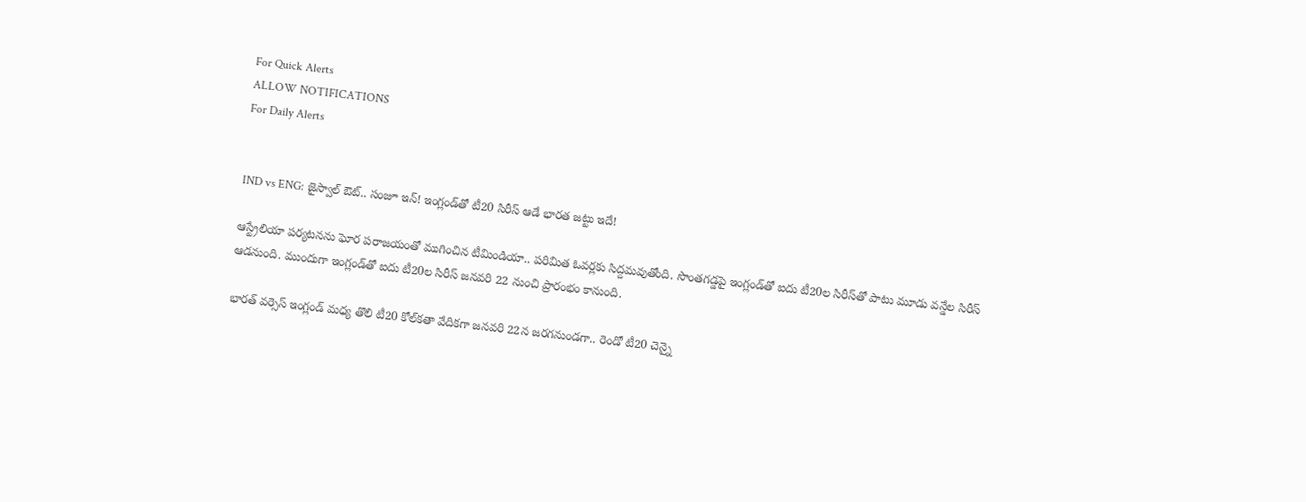For Quick Alerts
ALLOW NOTIFICATIONS
For Daily Alerts


IND vs ENG: జైస్వాల్ ఔట్.. సంజూ ఇన్! ఇంగ్లండ్‌తో టీ20 సిరీస్ ఆడే భారత జట్టు ఇదే!

ఆస్ట్రేలియా పర్యటనను ఘోర పరాజయంతో ముగించిన టీమిండియా.. పరిమిత ఓవర్లకు సిద్దమవుతోంది. సొంతగడ్డపై ఇంగ్లండ్‌తో ఐదు టీ20ల సిరీస్‌తో పాటు మూడు వన్డేల సిరీస్ ఆడనుంది. ముందుగా ఇంగ్లండ్‌తో ఐదు టీ20ల సిరీస్ జనవరి 22 నుంచి ప్రారంభం కానుంది.

భారత్ వర్సెస్ ఇంగ్లండ్ మధ్య తొలి టీ20 కోల్‌కతా వేదికగా జనవరి 22న జరగనుండగా.. రెండో టీ20 చెన్నై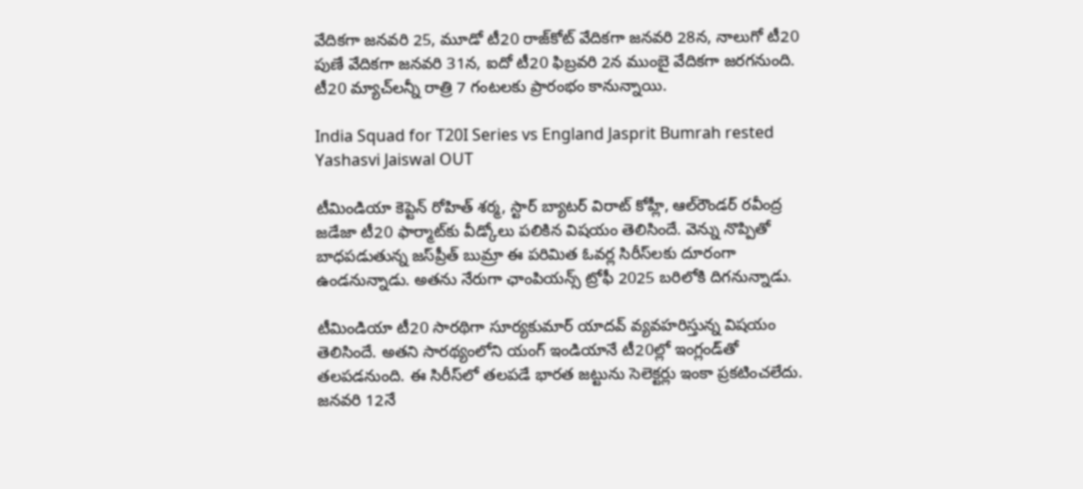వేదికగా జనవరి 25, మూడో టీ20 రాజ్‌కోట్ వేదికగా జనవరి 28న, నాలుగో టీ20 పుణే వేదికగా జనవరి 31న, ఐదో టీ20 ఫిబ్రవరి 2న ముంబై వేదికగా జరగనుంది. టీ20 మ్యాచ్‌లన్నీ రాత్రి 7 గంటలకు ప్రారంభం కానున్నాయి.

India Squad for T20I Series vs England Jasprit Bumrah rested Yashasvi Jaiswal OUT

టీమిండియా కెప్టెన్ రోహిత్ శర్మ, స్టార్ బ్యాటర్ విరాట్ కోహ్లీ, ఆల్‌రౌండర్ రవీంద్ర జడేజా టీ20 ఫార్మాట్‌కు వీడ్కోలు పలికిన విషయం తెలిసిందే. వెన్ను నొప్పితో బాధపడుతున్న జస్‌ప్రీత్ బుమ్రా ఈ పరిమిత ఓవర్ల సిరీస్‌లకు దూరంగా ఉండనున్నాడు. అతను నేరుగా ఛాంపియన్స్ ట్రోఫీ 2025 బరిలోకి దిగనున్నాడు.

టీమిండియా టీ20 సారథిగా సూర్యకుమార్ యాదవ్ వ్యవహరిస్తున్న విషయం తెలిసిందే. అతని సారథ్యంలోని యంగ్ ఇండియానే టీ20ల్లో ఇంగ్లండ్‌తో తలపడనుంది. ఈ సిరీస్‌లో తలపడే భారత జట్టును సెలెక్టర్లు ఇంకా ప్రకటించలేదు. జనవరి 12నే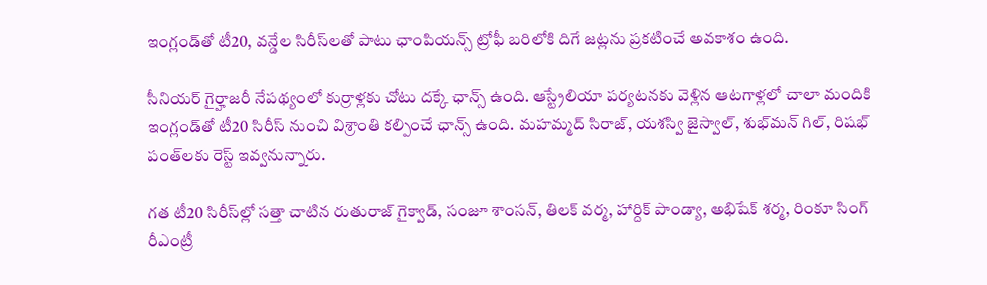ఇంగ్లండ్‌తో టీ20, వన్డేల సిరీస్‌లతో పాటు ఛాంపియన్స్ ట్రోఫీ బరిలోకి దిగే జట్లను ప్రకటించే అవకాశం ఉంది.

సీనియర్ గైర్హాజరీ నేపథ్యంలో కుర్రాళ్లకు చోటు దక్కే ఛాన్స్ ఉంది. ఆస్ట్రేలియా పర్యటనకు వెళ్లిన ఆటగాళ్లలో చాలా మందికి ఇంగ్లండ్‌తో టీ20 సిరీస్‌ నుంచి విశ్రాంతి కల్పించే ఛాన్స్ ఉంది. మహమ్మద్ సిరాజ్, యశస్వి జైస్వాల్, శుభ్‌మన్ గిల్, రిషభ్ పంత్‌లకు రెస్ట్ ఇవ్వనున్నారు.

గత టీ20 సిరీస్‌ల్లో సత్తా చాటిన రుతురాజ్ గైక్వాడ్, సంజూ శాంసన్, తిలక్ వర్మ, హార్దిక్ పాండ్యా, అభిషేక్ శర్మ, రింకూ సింగ్ రీఎంట్రీ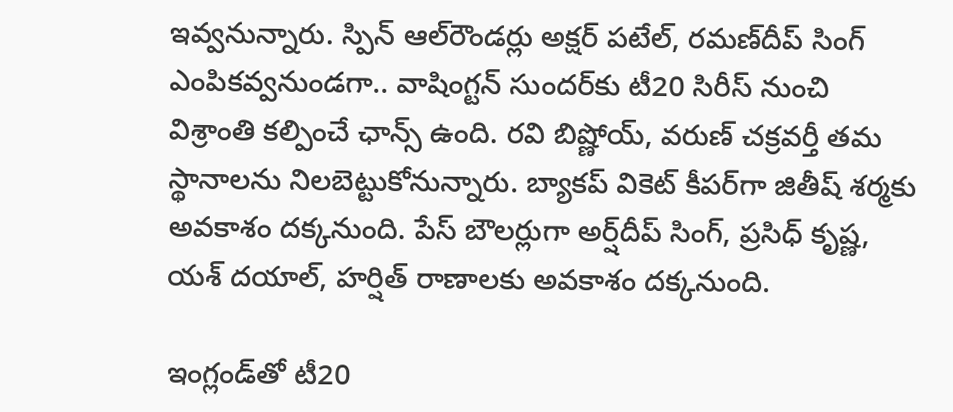ఇవ్వనున్నారు. స్పిన్ ఆల్‌రౌండర్లు అక్షర్ పటేల్, రమణ్‌దీప్ సింగ్ ఎంపికవ్వనుండగా.. వాషింగ్టన్ సుందర్‌కు టీ20 సిరీస్‌ నుంచి విశ్రాంతి కల్పించే ఛాన్స్ ఉంది. రవి బిష్ణోయ్, వరుణ్ చక్రవర్తీ తమ స్థానాలను నిలబెట్టుకోనున్నారు. బ్యాకప్ వికెట్ కీపర్‌గా జితీష్ శర్మకు అవకాశం దక్కనుంది. పేస్ బౌలర్లుగా అర్ష్‌దీప్ సింగ్, ప్రసిధ్ కృష్ణ, యశ్ దయాల్, హర్షిత్ రాణాలకు అవకాశం దక్కనుంది.

ఇంగ్లండ్‌తో టీ20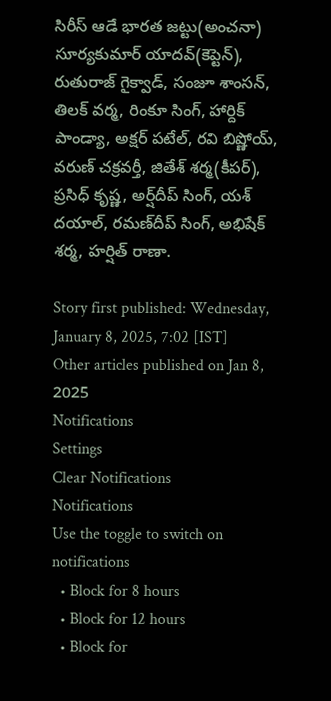సిరీస్‌ ఆడే భారత జట్టు(అంచనా)
సూర్యకుమార్ యాదవ్(కెప్టెన్), రుతురాజ్ గైక్వాడ్, సంజూ శాంసన్, తిలక్ వర్మ, రింకూ సింగ్, హార్దిక్ పాండ్యా, అక్షర్ పటేల్, రవి బిష్ణోయ్, వరుణ్ చక్రవర్తీ, జితేశ్ శర్మ(కీపర్), ప్రసిధ్ కృష్ణ, అర్ష్‌దీప్ సింగ్, యశ్ దయాల్, రమణ్‌దీప్ సింగ్, అభిషేక్ శర్మ, హర్షిత్ రాణా.

Story first published: Wednesday, January 8, 2025, 7:02 [IST]
Other articles published on Jan 8, 2025
Notifications
Settings
Clear Notifications
Notifications
Use the toggle to switch on notifications
  • Block for 8 hours
  • Block for 12 hours
  • Block for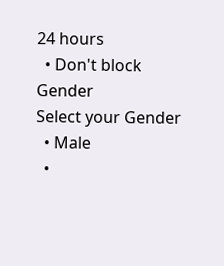24 hours
  • Don't block
Gender
Select your Gender
  • Male
  •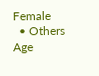Female
  • Others
Age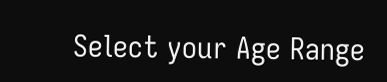Select your Age Range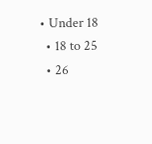• Under 18
  • 18 to 25
  • 26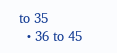to 35
  • 36 to 45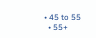• 45 to 55
  • 55+